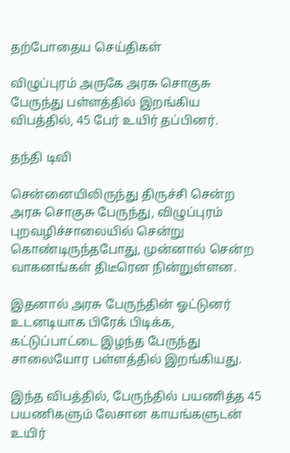தற்போதைய செய்திகள்

விழுப்புரம் அருகே அரசு சொகுசு பேருந்து பள்ளத்தில் இறங்கிய விபத்தில், 45 பேர் உயிர் தப்பினர்.

தந்தி டிவி

சென்னையிலிருந்து திருச்சி சென்ற அரசு சொகுசு பேருந்து, விழுப்புரம் புறவழிச்சாலையில் சென்று கொண்டிருந்தபோது, முன்னால் சென்ற வாகனங்கள் திடீரென நின்றுள்ளன.

இதனால் அரசு பேருந்தின் ஓட்டுனர் உடனடியாக பிரேக் பிடிக்க, கட்டுப்பாட்டை இழந்த பேருந்து சாலையோர பள்ளத்தில் இறங்கியது.

இந்த விபத்தில், பேருந்தில் பயணித்த 45 பயணிகளும் லேசான காயங்களுடன் உயிர்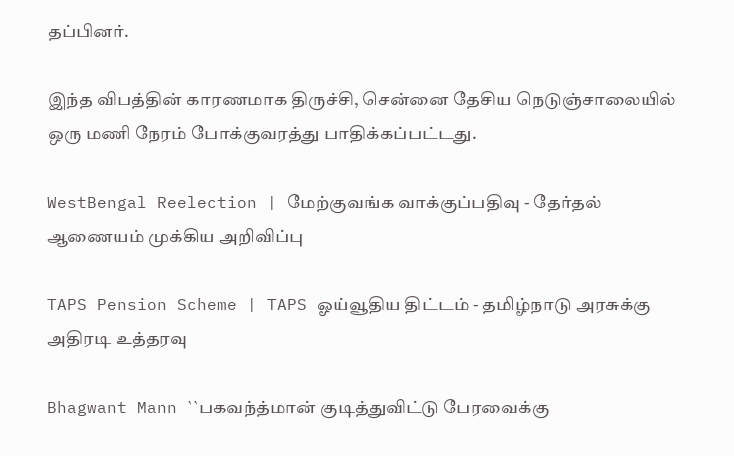தப்பினர்.

இந்த விபத்தின் காரணமாக திருச்சி, சென்னை தேசிய நெடுஞ்சாலையில் ஒரு மணி நேரம் போக்குவரத்து பாதிக்கப்பட்டது.

WestBengal Reelection | மேற்குவங்க வாக்குப்பதிவு - தேர்தல் ஆணையம் முக்கிய அறிவிப்பு

TAPS Pension Scheme | TAPS ஓய்வூதிய திட்டம் - தமிழ்நாடு அரசுக்கு அதிரடி உத்தரவு

Bhagwant Mann ``பகவந்த்மான் குடித்துவிட்டு பேரவைக்கு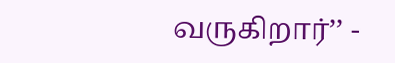வருகிறார்’’ -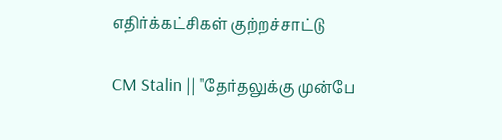எதிர்க்கட்சிகள் குற்றச்சாட்டு

CM Stalin || "தேர்தலுக்கு முன்பே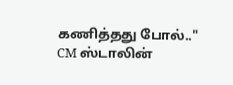கணித்தது போல்.." CM ஸ்டாலின்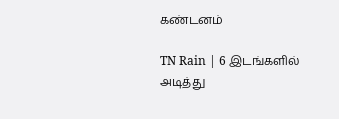கண்டனம்

TN Rain | 6 இடங்களில் அடித்து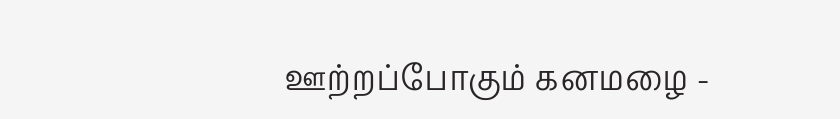ஊற்றப்போகும் கனமழை -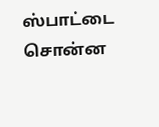ஸ்பாட்டை சொன்ன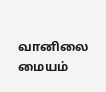வானிலை மையம்